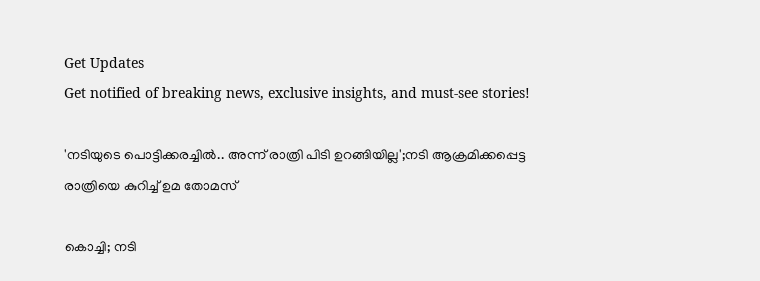Get Updates
Get notified of breaking news, exclusive insights, and must-see stories!

'നടിയുടെ പൊട്ടിക്കരച്ചിൽ.. അന്ന് രാത്രി പിടി ഉറങ്ങിയില്ല';നടി ആക്രമിക്കപ്പെട്ട രാത്രിയെ കുറിച്ച് ഉമ തോമസ്

കൊച്ചി; നടി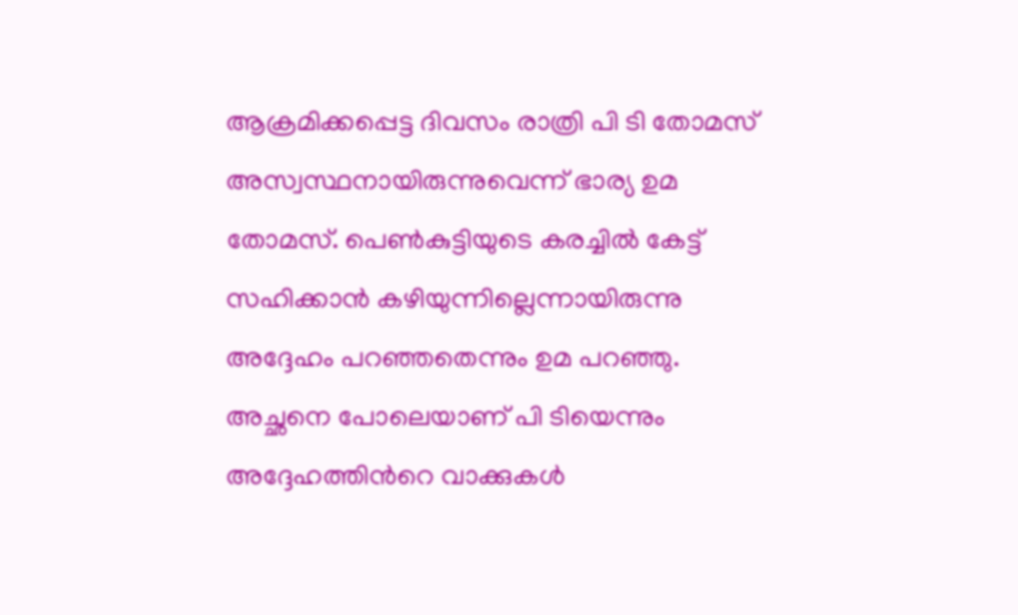ആക്രമിക്കപ്പെട്ട ദിവസം രാത്രി പി ടി തോമസ് അസ്വസ്ഥനായിരുന്നുവെന്ന് ഭാര്യ ഉമ തോമസ്. പെൺകുട്ടിയുടെ കരച്ചിൽ കേട്ട് സഹിക്കാൻ കഴിയുന്നില്ലെന്നായിരുന്നു അദ്ദേഹം പറഞ്ഞതെന്നും ഉമ പറഞ്ഞു. അച്ഛനെ പോലെയാണ് പി ടിയെന്നും അദ്ദേഹത്തിൻറെ വാക്കുകൾ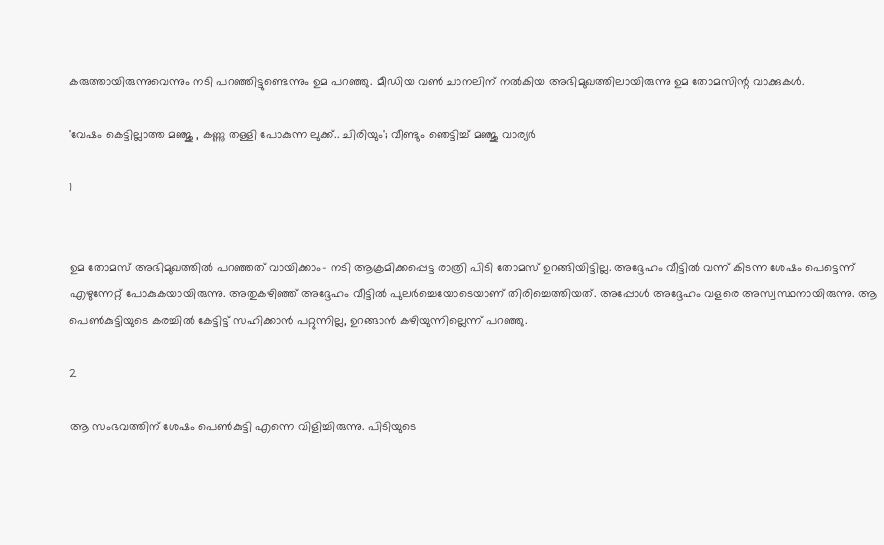കരുത്തായിരുന്നുവെന്നും നടി പറഞ്ഞിട്ടുണ്ടെന്നും ഉമ പറഞ്ഞു. മീഡിയ വൺ ചാനലിന് നൽകിയ അഭിമുഖത്തിലായിരുന്നു ഉമ തോമസിന്റ വാക്കുകൾ.

'വേഷം കെട്ടില്ലാത്ത മഞ്ജു , കണ്ണു തള്ളി പോകുന്ന ലുക്ക്.. ചിരിയും'; വീണ്ടും ഞെട്ടിച്ച് മഞ്ജു വാര്യർ

1


ഉമ തോമസ് അഭിമുഖത്തിൽ പറഞ്ഞത് വായിക്കാം- നടി ആക്രമിക്കപ്പെട്ട രാത്രി പിടി തോമസ് ഉറങ്ങിയിട്ടില്ല. അദ്ദേഹം വീട്ടിൽ വന്ന് കിടന്ന ശേഷം പെട്ടെന്ന് എഴുന്നേറ്റ് പോകുകയായിരുന്നു. അതുകഴിഞ്ഞ് അദ്ദേഹം വീട്ടിൽ പുലർച്ചെയോടെയാണ് തിരിച്ചെത്തിയത്. അപ്പോൾ അദ്ദേഹം വളരെ അസ്വസ്ഥനായിരുന്നു. ആ പെൺകുട്ടിയുടെ കരച്ചിൽ കേട്ടിട്ട് സഹിക്കാൻ പറ്റുന്നില്ല, ഉറങ്ങാൻ കഴിയുന്നില്ലെന്ന് പറഞ്ഞു.

2

ആ സംഭവത്തിന് ശേഷം പെൺകുട്ടി എന്നെ വിളിച്ചിരുന്നു. പിടിയുടെ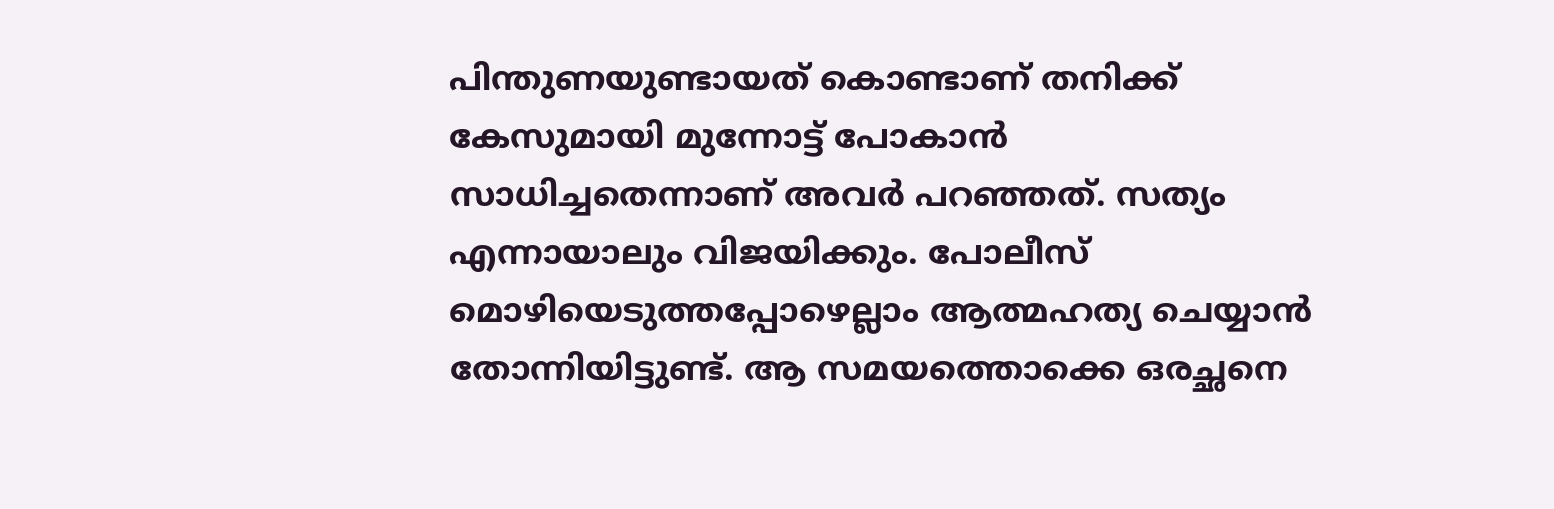പിന്തുണയുണ്ടായത് കൊണ്ടാണ് തനിക്ക് കേസുമായി മുന്നോട്ട് പോകാൻ സാധിച്ചതെന്നാണ് അവർ പറഞ്ഞത്. സത്യം എന്നായാലും വിജയിക്കും. പോലീസ് മൊഴിയെടുത്തപ്പോഴെല്ലാം ആത്മഹത്യ ചെയ്യാൻ തോന്നിയിട്ടുണ്ട്. ആ സമയത്തൊക്കെ ഒരച്ഛനെ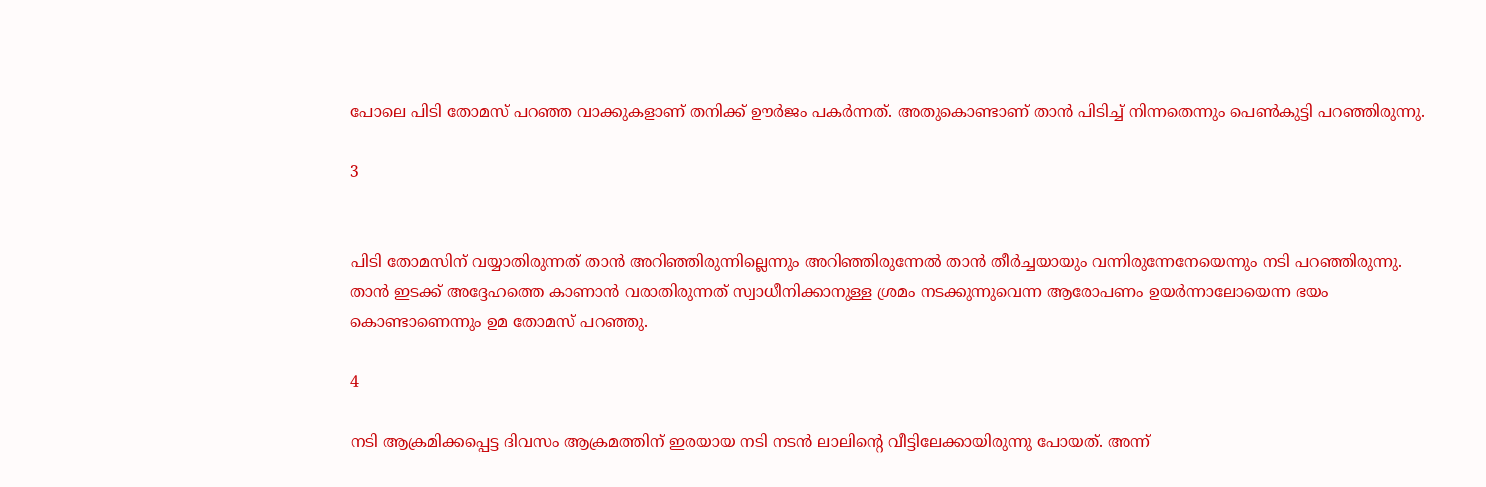പോലെ പിടി തോമസ് പറഞ്ഞ വാക്കുകളാണ് തനിക്ക് ഊർജം പകർന്നത്. അതുകൊണ്ടാണ് താൻ പിടിച്ച് നിന്നതെന്നും പെൺകുട്ടി പറഞ്ഞിരുന്നു.

3


പിടി തോമസിന് വയ്യാതിരുന്നത് താൻ അറിഞ്ഞിരുന്നില്ലെന്നും അറിഞ്ഞിരുന്നേൽ താൻ തീർച്ചയായും വന്നിരുന്നേനേയെന്നും നടി പറഞ്ഞിരുന്നു. താൻ ഇടക്ക് അദ്ദേഹത്തെ കാണാൻ വരാതിരുന്നത് സ്വാധീനിക്കാനുള്ള ശ്രമം നടക്കുന്നുവെന്ന ആരോപണം ഉയർന്നാലോയെന്ന ഭയം കൊണ്ടാണെന്നും ഉമ തോമസ് പറഞ്ഞു.

4

നടി ആക്രമിക്കപ്പെട്ട ദിവസം ആക്രമത്തിന് ഇരയായ നടി നടൻ ലാലിന്റെ വീട്ടിലേക്കായിരുന്നു പോയത്. അന്ന്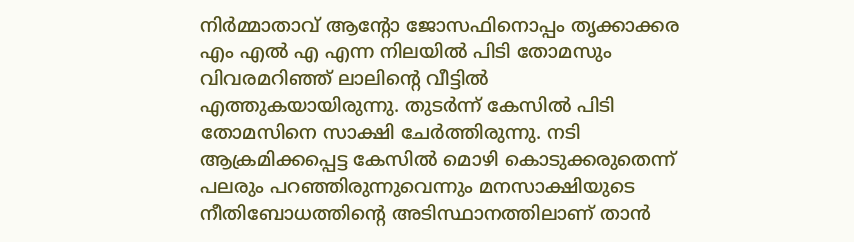നിര്‍മ്മാതാവ് ആന്റോ ജോസഫിനൊപ്പം തൃക്കാക്കര എം എൽ എ എന്ന നിലയില്‍ പിടി തോമസും വിവരമറിഞ്ഞ് ലാലിന്റെ വീട്ടിൽ എത്തുകയായിരുന്നു. തുടർന്ന് കേസിൽ പിടി തോമസിനെ സാക്ഷി ചേർത്തിരുന്നു. നടി ആക്രമിക്കപ്പെട്ട കേസില്‍ മൊഴി കൊടുക്കരുതെന്ന് പലരും പറഞ്ഞിരുന്നുവെന്നും മനസാക്ഷിയുടെ നീതിബോധത്തിന്റെ അടിസ്ഥാനത്തിലാണ് താൻ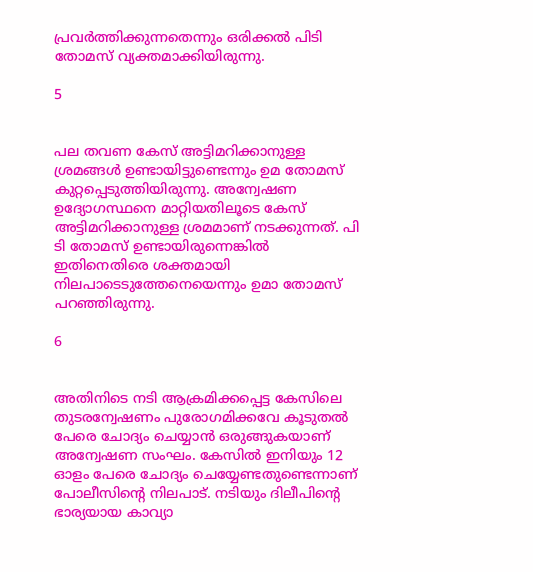പ്രവർത്തിക്കുന്നതെന്നും ഒരിക്കൽ പിടി തോമസ് വ്യക്തമാക്കിയിരുന്നു.

5


പല തവണ കേസ് അട്ടിമറിക്കാനുള്ള ശ്രമങ്ങൾ ഉണ്ടായിട്ടുണ്ടെന്നും ഉമ തോമസ് കുറ്റപ്പെടുത്തിയിരുന്നു. അന്വേഷണ ഉദ്യോഗസ്ഥനെ മാറ്റിയതിലൂടെ കേസ് അട്ടിമറിക്കാനുള്ള ശ്രമമാണ് നടക്കുന്നത്. പി ടി തോമസ് ഉണ്ടായിരുന്നെങ്കില്‍ ഇതിനെതിരെ ശക്തമായി നിലപാടെടുത്തേനെയെന്നും ഉമാ തോമസ് പറഞ്ഞിരുന്നു.

6


അതിനിടെ നടി ആക്രമിക്കപ്പെട്ട കേസിലെ തുടരന്വേഷണം പുരോഗമിക്കവേ കൂടുതൽ പേരെ ചോദ്യം ചെയ്യാൻ ഒരുങ്ങുകയാണ് അന്വേഷണ സംഘം. കേസിൽ ഇനിയും 12 ഓളം പേരെ ചോദ്യം ചെയ്യേണ്ടതുണ്ടെന്നാണ് പോലീസിന്റെ നിലപാട്. നടിയും ദിലീപിന്റെ ഭാര്യയായ കാവ്യാ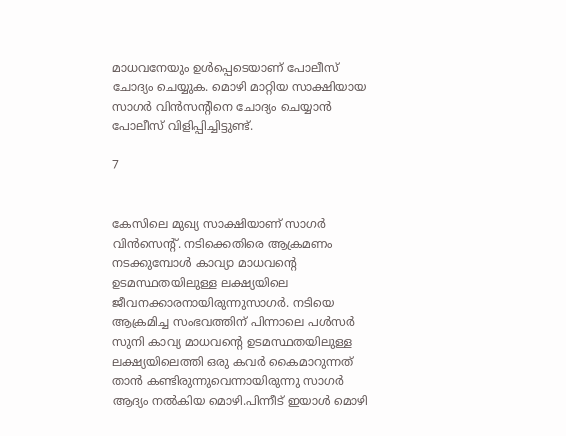മാധവനേയും ഉൾപ്പെടെയാണ് പോലീസ് ചോദ്യം ചെയ്യുക. മൊഴി മാറ്റിയ സാക്ഷിയായ സാഗര്‍ വിന്‍സന്റിനെ ചോദ്യം ചെയ്യാൻ പോലീസ് വിളിപ്പിച്ചിട്ടുണ്ട്.

7


കേസിലെ മുഖ്യ സാക്ഷിയാണ് സാഗർ വിൻസെന്റ്. നടിക്കെതിരെ ആക്രമണം നടക്കുമ്പോള്‍ കാവ്യാ മാധവന്റെ ഉടമസ്ഥതയിലുള്ള ലക്ഷ്യയിലെ ജീവനക്കാരനായിരുന്നുസാഗർ. നടിയെ ആക്രമിച്ച സംഭവത്തിന് പിന്നാലെ പള്‍സര്‍ സുനി കാവ്യ മാധവന്റെ ഉടമസ്ഥതയിലുള്ള ലക്ഷ്യയിലെത്തി ഒരു കവര്‍ കൈമാറുന്നത് താൻ കണ്ടിരുന്നുവെന്നായിരുന്നു സാഗർ ആദ്യം നൽകിയ മൊഴി.പിന്നീട് ഇയാൾ മൊഴി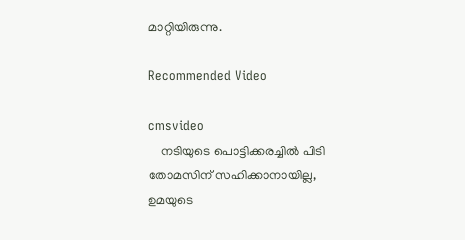മാറ്റിയിരുന്നു.

Recommended Video

cmsvideo
    നടിയുടെ പൊട്ടിക്കരച്ചില്‍ പിടി തോമസിന് സഹിക്കാനായില്ല, ഉമയുടെ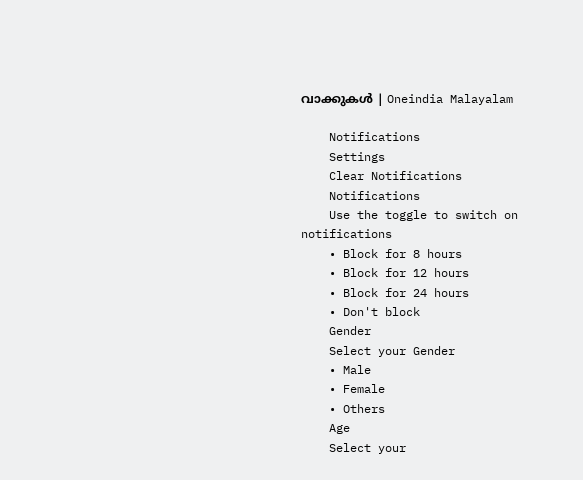വാക്കുകള്‍ | Oneindia Malayalam

    Notifications
    Settings
    Clear Notifications
    Notifications
    Use the toggle to switch on notifications
    • Block for 8 hours
    • Block for 12 hours
    • Block for 24 hours
    • Don't block
    Gender
    Select your Gender
    • Male
    • Female
    • Others
    Age
    Select your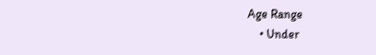Age Range
    • Under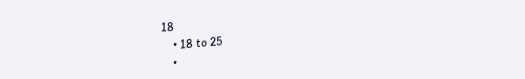18
    • 18 to 25
    •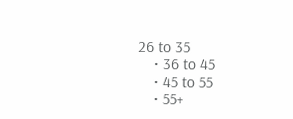26 to 35
    • 36 to 45
    • 45 to 55
    • 55+